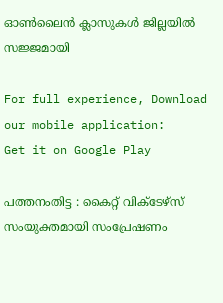ഓണ്‍ലൈന്‍ ക്ലാസുകള്‍ ജില്ലയില്‍ സജ്ജമായി

For full experience, Download our mobile application:
Get it on Google Play

പത്തനംതിട്ട : കൈറ്റ് വിക്ടേഴ്‌സ് സംയുക്തമായി സംപ്രേഷണം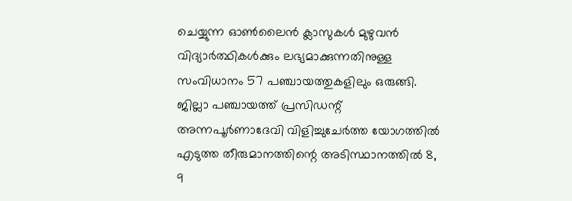ചെയ്യുന്ന ഓണ്‍ലൈന്‍ ക്ലാസുകള്‍ മുഴുവന്‍ വിദ്യാര്‍ത്ഥികള്‍ക്കും ലഭ്യമാക്കുന്നതിനുള്ള സംവിധാനം 57 പഞ്ചായത്തുകളിലും ഒരുങ്ങി. ജില്ലാ പഞ്ചായത്ത് പ്രസിഡന്റ് അന്നപൂര്‍ണാദേവി വിളിച്ചുചേര്‍ത്ത യോഗത്തില്‍ എടുത്ത തീരുമാനത്തിന്റെ അടിസ്ഥാനത്തില്‍ 8, 9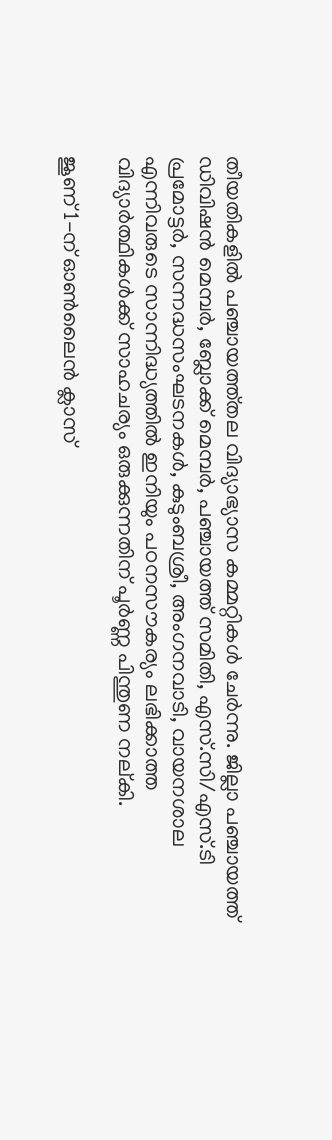തീയതികളില്‍ പഞ്ചായത്ത്തല വിദ്യാഭ്യാസ കമ്മറ്റികള്‍ ചേര്‍ന്നു. ജില്ലാ പഞ്ചായത്ത് ഡിവിഷന്‍ മെമ്പര്‍, ബ്ലോക്ക് മെമ്പര്‍, പഞ്ചായത്ത് സമിതി, എസ്.സി/എസ്.ടി പ്രമോട്ടര്‍, സന്നദ്ധസംഘടനകള്‍, കുടുംബശ്രീ, അംഗനവാടി, വായനശാല എന്നിവരുടെ സാന്നിദ്ധ്യത്തില്‍ ഇനിയും പഠനസൗകര്യം ലഭിക്കാത്ത വിദ്യാര്‍ത്ഥികള്‍ക്ക് സാഹചര്യം ഒരുക്കുന്നതിന് പൂര്‍ണ്ണ പിന്തുണ നല്കി.

ജൂണ് 1-ന് ഓണ്‍ലൈന്‍ ക്ലാസ്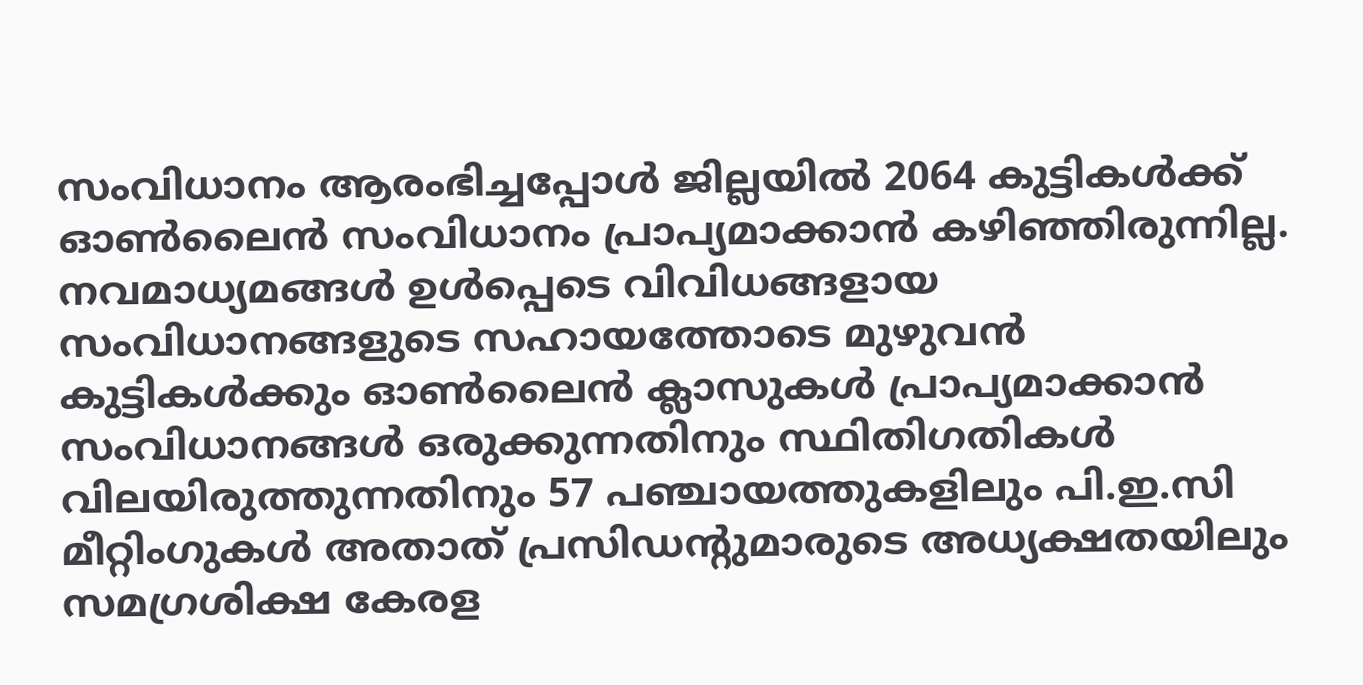സംവിധാനം ആരംഭിച്ചപ്പോള്‍ ജില്ലയില്‍ 2064 കുട്ടികള്‍ക്ക് ഓണ്‍ലൈന്‍ സംവിധാനം പ്രാപ്യമാക്കാന്‍ കഴിഞ്ഞിരുന്നില്ല. നവമാധ്യമങ്ങള്‍ ഉള്‍പ്പെടെ വിവിധങ്ങളായ സംവിധാനങ്ങളുടെ സഹായത്തോടെ മുഴുവന്‍ കുട്ടികള്‍ക്കും ഓണ്‍ലൈന്‍ ക്ലാസുകള്‍ പ്രാപ്യമാക്കാന്‍ സംവിധാനങ്ങള്‍ ഒരുക്കുന്നതിനും സ്ഥിതിഗതികള്‍ വിലയിരുത്തുന്നതിനും 57 പഞ്ചായത്തുകളിലും പി.ഇ.സി മീറ്റിംഗുകള്‍ അതാത് പ്രസിഡന്റുമാരുടെ അധ്യക്ഷതയിലും സമഗ്രശിക്ഷ കേരള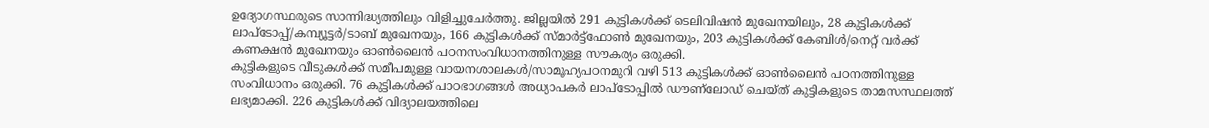ഉദ്യോഗസ്ഥരുടെ സാന്നിദ്ധ്യത്തിലും വിളിച്ചുചേര്‍ത്തു. ജില്ലയില്‍ 291 കുട്ടികള്‍ക്ക് ടെലിവിഷന്‍ മുഖേനയിലും, 28 കുട്ടികള്‍ക്ക് ലാപ്‌ടോപ്പ്/കമ്പ്യൂട്ടര്‍/ടാബ് മുഖേനയും, 166 കുട്ടികള്‍ക്ക് സ്മാര്‍ട്ട്‌ഫോണ്‍ മുഖേനയും, 203 കുട്ടികള്‍ക്ക് കേബിള്‍/നെറ്റ് വര്‍ക്ക് കണക്ഷന്‍ മുഖേനയും ഓണ്‍ലൈന്‍ പഠനസംവിധാനത്തിനുള്ള സൗകര്യം ഒരുക്കി.
കുട്ടികളുടെ വീടുകള്‍ക്ക് സമീപമുള്ള വായനശാലകള്‍/സാമൂഹ്യപഠനമുറി വഴി 513 കുട്ടികള്‍ക്ക് ഓണ്‍ലൈന്‍ പഠനത്തിനുള്ള സംവിധാനം ഒരുക്കി. 76 കുട്ടികള്‍ക്ക് പാഠഭാഗങ്ങള്‍ അധ്യാപകര്‍ ലാപ്‌ടോപ്പില്‍ ഡൗണ്‌ലോഡ് ചെയ്ത് കുട്ടികളുടെ താമസസ്ഥലത്ത് ലഭ്യമാക്കി. 226 കുട്ടികള്‍ക്ക് വിദ്യാലയത്തിലെ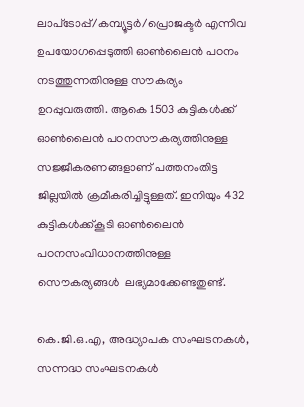ലാപ്‌ടോപ്പ്/കമ്പ്യൂട്ടര്‍/പ്രൊജക്ടര്‍ എന്നിവ ഉപയോഗപ്പെടുത്തി ഓണ്‍ലൈന്‍ പഠനം നടത്തുന്നതിനുള്ള സൗകര്യം ഉറപ്പുവരുത്തി. ആകെ 1503 കുട്ടികള്‍ക്ക് ഓണ്‍ലൈന്‍ പഠനസൗകര്യത്തിനുള്ള സജ്ജീകരണങ്ങളാണ് പത്തനംതിട്ട ജില്ലയില്‍ ക്രമീകരിച്ചിട്ടുള്ളത്. ഇനിയും 432 കുട്ടികള്‍ക്ക്കൂടി ഓണ്‍ലൈന്‍ പഠനസംവിധാനത്തിനുള്ള സൌകര്യങ്ങള്‍  ലഭ്യമാക്കേണ്ടതുണ്ട്.

കെ.ജി.ഒ.എ, അദ്ധ്യാപക സംഘടനകള്‍, സന്നദ്ധ സംഘടനകള്‍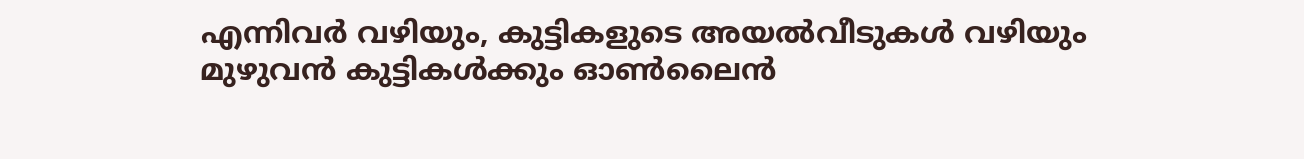എന്നിവര്‍ വഴിയും, കുട്ടികളുടെ അയല്‍വീടുകള്‍ വഴിയും മുഴുവന്‍ കുട്ടികള്‍ക്കും ഓണ്‍ലൈന്‍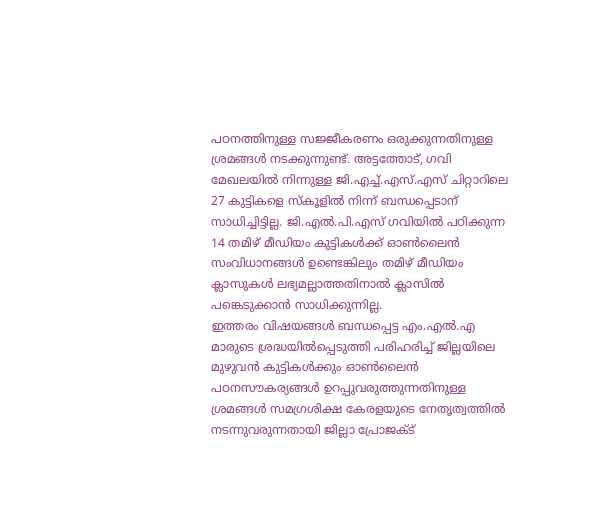പഠനത്തിനുള്ള സജ്ജീകരണം ഒരുക്കുന്നതിനുള്ള ശ്രമങ്ങള്‍ നടക്കുന്നുണ്ട്. അട്ടത്തോട്, ഗവി മേഖലയില്‍ നിന്നുള്ള ജി.എച്ച്.എസ്.എസ് ചിറ്റാറിലെ 27 കുട്ടികളെ സ്‌കൂളില്‍ നിന്ന് ബന്ധപ്പെടാന് സാധിച്ചിട്ടില്ല. ജി.എല്‍.പി.എസ് ഗവിയില്‍ പഠിക്കുന്ന 14 തമിഴ് മീഡിയം കുട്ടികള്‍ക്ക് ഓണ്‍ലൈന്‍ സംവിധാനങ്ങള്‍ ഉണ്ടെങ്കിലും തമിഴ് മീഡിയം ക്ലാസുകള്‍ ലഭ്യമല്ലാത്തതിനാല്‍ ക്ലാസില്‍ പങ്കെടുക്കാന്‍ സാധിക്കുന്നില്ല.
ഇത്തരം വിഷയങ്ങള്‍ ബന്ധപ്പെട്ട എം.എല്‍.എ മാരുടെ ശ്രദ്ധയില്‍പ്പെടുത്തി പരിഹരിച്ച് ജില്ലയിലെ മുഴുവന്‍ കുട്ടികള്‍ക്കും ഓണ്‍ലൈന്‍ പഠനസൗകര്യങ്ങള്‍ ഉറപ്പുവരുത്തുന്നതിനുള്ള ശ്രമങ്ങള്‍ സമഗ്രശിക്ഷ കേരളയുടെ നേതൃത്വത്തില്‍ നടന്നുവരുന്നതായി ജില്ലാ പ്രോജക്ട്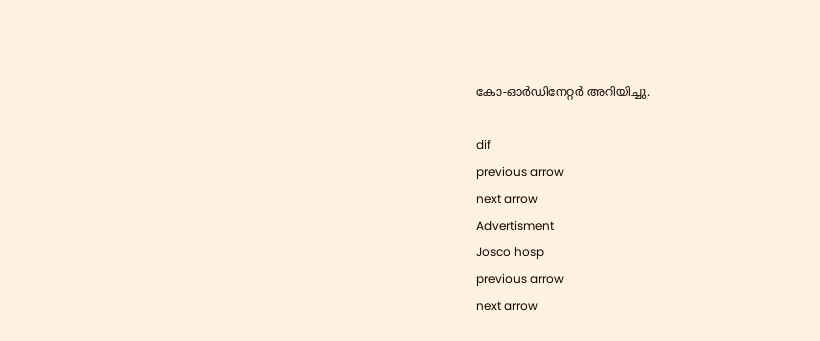കോ-ഓര്‍ഡിനേറ്റര്‍ അറിയിച്ചു.

dif
previous arrow
next arrow
Advertisment
Josco hosp
previous arrow
next arrow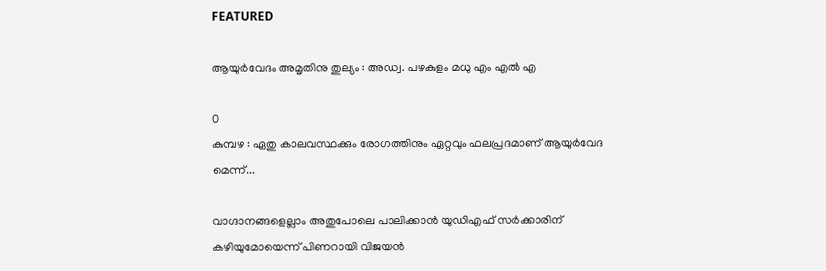FEATURED

ആയുർവേദം അമൃതിനു തുല്യം : അഡ്വ. പഴകുളം മധു എം എൽ എ

0
കുമ്പഴ : ഏതു കാലവസ്ഥക്കും രോഗത്തിനും ഏറ്റവും ഫലപ്രദമാണ് ആയുർവേദ മെന്ന്...

വാഗ്ദാനങ്ങളെല്ലാം അതുപോലെ പാലിക്കാൻ യുഡിഎഫ് സർക്കാരിന് കഴിയുമോയെന്ന് പിണറായി വിജയൻ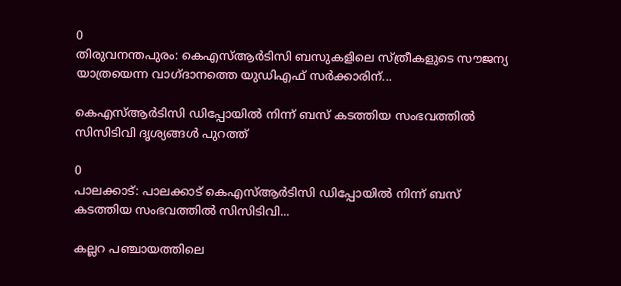0
തിരുവനന്തപുരം: കെഎസ്ആർടിസി ബസുകളിലെ സ്ത്രീകളുടെ സൗജന്യ യാത്രയെന്ന വാഗ്ദാനത്തെ യുഡിഎഫ് സർക്കാരിന്...

കെഎസ്ആർടിസി ഡിപ്പോയിൽ നിന്ന് ബസ് കടത്തിയ സംഭവത്തിൽ സിസിടിവി ദൃശ്യങ്ങൾ പുറത്ത്

0
പാലക്കാട്: പാലക്കാട് കെഎസ്ആർടിസി ഡിപ്പോയിൽ നിന്ന് ബസ് കടത്തിയ സംഭവത്തിൽ സിസിടിവി...

കല്ലറ പഞ്ചായത്തിലെ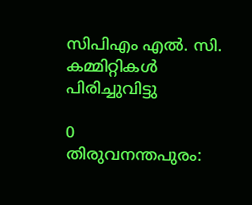സിപിഎം എൽ. സി. കമ്മിറ്റികൾ പിരിച്ചുവിട്ടു

0
തിരുവനന്തപുരം: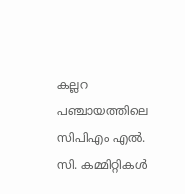കല്ലറ പഞ്ചായത്തിലെ സിപിഎം എൽ. സി. കമ്മിറ്റികൾ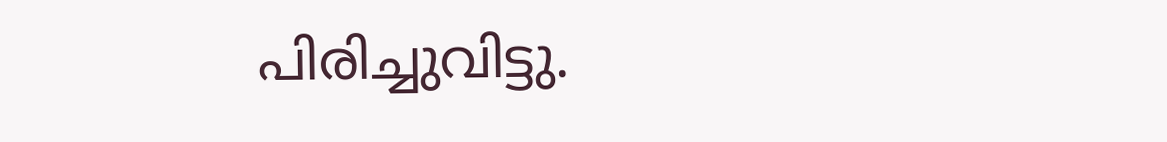പിരിച്ചുവിട്ടു.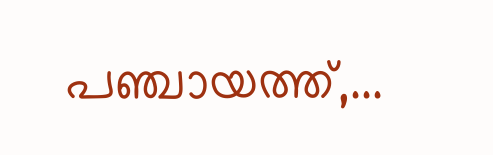പഞ്ചായത്ത്,...